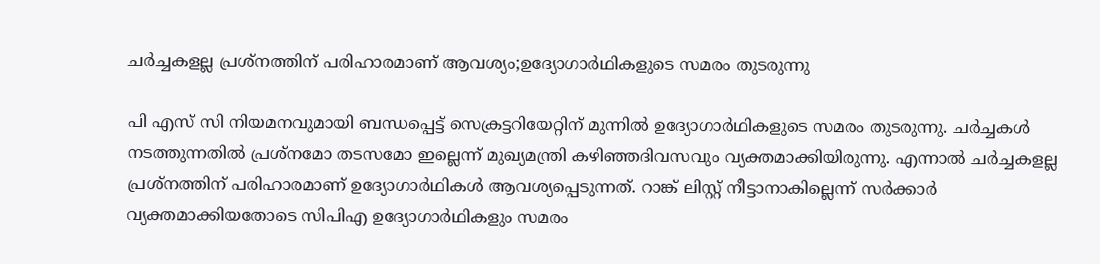ചര്‍ച്ചകളല്ല പ്രശ്‌നത്തിന് പരിഹാരമാണ് ആവശ്യം;ഉദ്യോഗാര്‍ഥികളുടെ സമരം തുടരുന്നു

പി എസ് സി നിയമനവുമായി ബന്ധപ്പെട്ട് സെക്രട്ടറിയേറ്റിന് മുന്നില്‍ ഉദ്യോഗാര്‍ഥികളുടെ സമരം തുടരുന്നു. ചര്‍ച്ചകള്‍ നടത്തുന്നതില്‍ പ്രശ്‌നമോ തടസമോ ഇല്ലെന്ന് മുഖ്യമന്ത്രി കഴിഞ്ഞദിവസവും വ്യക്തമാക്കിയിരുന്നു. എന്നാല്‍ ചര്‍ച്ചകളല്ല പ്രശ്‌നത്തിന് പരിഹാരമാണ് ഉദ്യോഗാര്‍ഥികള്‍ ആവശ്യപ്പെടുന്നത്. റാങ്ക് ലിസ്റ്റ് നീട്ടാനാകില്ലെന്ന് സര്‍ക്കാര്‍ വ്യക്തമാക്കിയതോടെ സിപിഎ ഉദ്യോഗാര്‍ഥികളും സമരം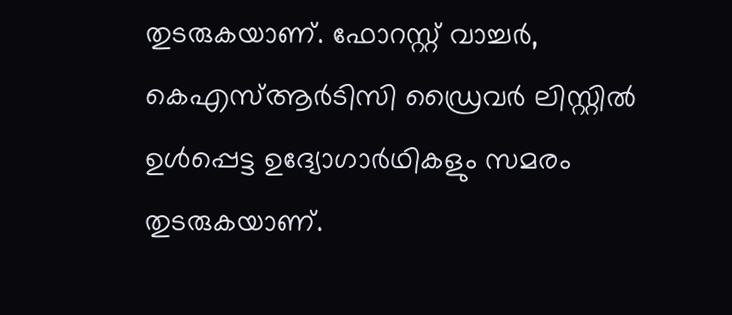തുടരുകയാണ്. ഫോറസ്റ്റ് വാച്ചര്‍, കെഎസ്ആര്‍ടിസി ഡ്രൈവര്‍ ലിസ്റ്റില്‍ ഉള്‍പ്പെട്ട ഉദ്യോഗാര്‍ഥികളും സമരം തുടരുകയാണ്.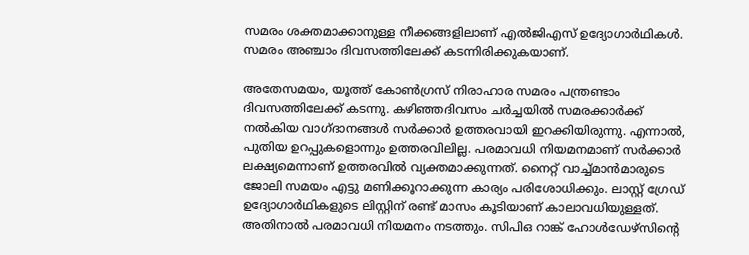സമരം ശക്തമാക്കാനുള്ള നീക്കങ്ങളിലാണ് എല്‍ജിഎസ് ഉദ്യോഗാര്‍ഥികള്‍. സമരം അഞ്ചാം ദിവസത്തിലേക്ക് കടന്നിരിക്കുകയാണ്.

അതേസമയം, യൂത്ത് കോണ്‍ഗ്രസ് നിരാഹാര സമരം പന്ത്രണ്ടാം ദിവസത്തിലേക്ക് കടന്നു. കഴിഞ്ഞദിവസം ചര്‍ച്ചയില്‍ സമരക്കാര്‍ക്ക് നല്‍കിയ വാഗ്ദാനങ്ങള്‍ സര്‍ക്കാര്‍ ഉത്തരവായി ഇറക്കിയിരുന്നു. എന്നാല്‍, പുതിയ ഉറപ്പുകളൊന്നും ഉത്തരവിലില്ല. പരമാവധി നിയമനമാണ് സര്‍ക്കാര്‍ ലക്ഷ്യമെന്നാണ് ഉത്തരവില്‍ വ്യക്തമാക്കുന്നത്. നൈറ്റ് വാച്ച്മാന്‍മാരുടെ ജോലി സമയം എട്ടു മണിക്കൂറാക്കുന്ന കാര്യം പരിശോധിക്കും. ലാസ്റ്റ് ഗ്രേഡ് ഉദ്യോഗാര്‍ഥികളുടെ ലിസ്റ്റിന് രണ്ട് മാസം കൂടിയാണ് കാലാവധിയുള്ളത്. അതിനാല്‍ പരമാവധി നിയമനം നടത്തും. സിപിഒ റാങ്ക് ഹോള്‍ഡേഴ്സിന്റെ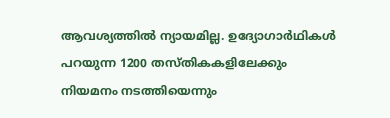ആവശ്യത്തില്‍ ന്യായമില്ല. ഉദ്യോഗാര്‍ഥികള്‍ പറയുന്ന 1200 തസ്തികകളിലേക്കും നിയമനം നടത്തിയെന്നും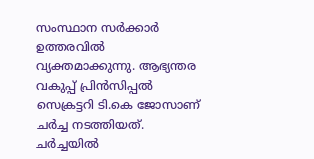സംസ്ഥാന സര്‍ക്കാര്‍ ഉത്തരവില്‍ വ്യക്തമാക്കുന്നു. ആഭ്യന്തര വകുപ്പ് പ്രിന്‍സിപ്പല്‍ സെക്രട്ടറി ടി.കെ ജോസാണ് ചര്‍ച്ച നടത്തിയത്. ചര്‍ച്ചയില്‍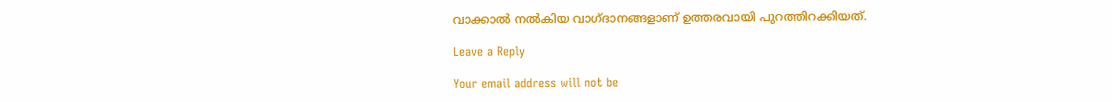വാക്കാല്‍ നല്‍കിയ വാഗ്ദാനങ്ങളാണ് ഉത്തരവായി പുറത്തിറക്കിയത്.

Leave a Reply

Your email address will not be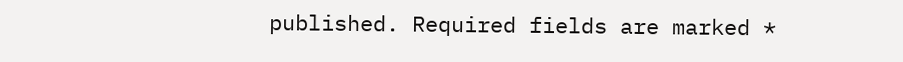published. Required fields are marked *